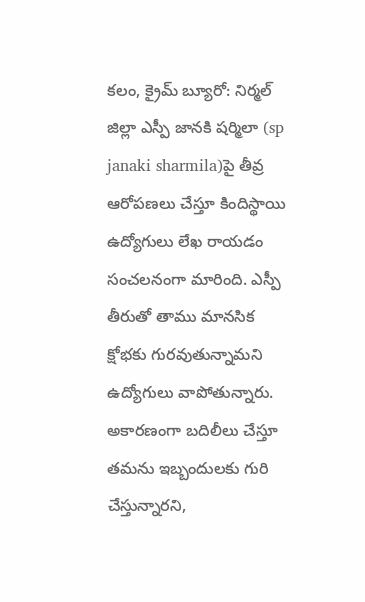కలం, క్రైమ్ బ్యూరో: నిర్మల్ జిల్లా ఎస్పీ జానకి షర్మిలా (sp janaki sharmila)పై తీవ్ర ఆరోపణలు చేస్తూ కిందిస్థాయి ఉద్యోగులు లేఖ రాయడం సంచలనంగా మారింది. ఎస్పీ తీరుతో తాము మానసిక క్షోభకు గురవుతున్నామని ఉద్యోగులు వాపోతున్నారు. అకారణంగా బదిలీలు చేస్తూ తమను ఇబ్బందులకు గురి చేస్తున్నారని,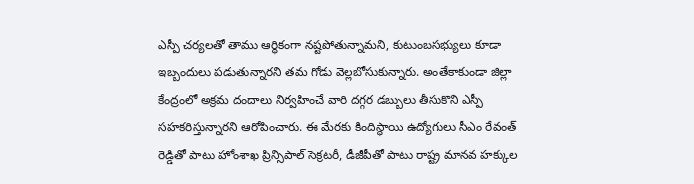ఎస్పీ చర్యలతో తాము ఆర్థికంగా నష్టపోతున్నామని, కుటుంబసభ్యులు కూడా ఇబ్బందులు పడుతున్నారని తమ గోడు వెల్లబోసుకున్నారు. అంతేకాకుండా జిల్లా కేంద్రంలో అక్రమ దందాలు నిర్వహించే వారి దగ్గర డబ్బులు తీసుకొని ఎస్పీ సహకరిస్తున్నారని ఆరోపించారు. ఈ మేరకు కిందిస్థాయి ఉద్యోగులు సీఎం రేవంత్ రెడ్డితో పాటు హోంశాఖ ప్రిన్సిపాల్ సెక్రటరీ, డీజీపీతో పాటు రాష్ట్ర మానవ హక్కుల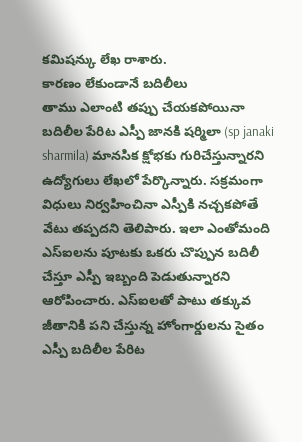కమిషన్కు లేఖ రాశారు.
కారణం లేకుండానే బదిలీలు
తాము ఎలాంటి తప్పు చేయకపోయినా బదిలీల పేరిట ఎస్పీ జానకి షర్మిలా (sp janaki sharmila) మానసిక క్షోభకు గురిచేస్తున్నారని ఉద్యోగులు లేఖలో పేర్కొన్నారు. సక్రమంగా విధులు నిర్వహించినా ఎస్పీకి నచ్చకపోతే వేటు తప్పదని తెలిపారు. ఇలా ఎంతోమంది ఎస్ఐలను పూటకు ఒకరు చొప్పున బదిలీ చేస్తూ ఎస్పీ ఇబ్బంది పెడుతున్నారని ఆరోపించారు. ఎస్ఐలతో పాటు తక్కువ జీతానికి పని చేస్తున్న హోంగార్డులను సైతం ఎస్పీ బదిలీల పేరిట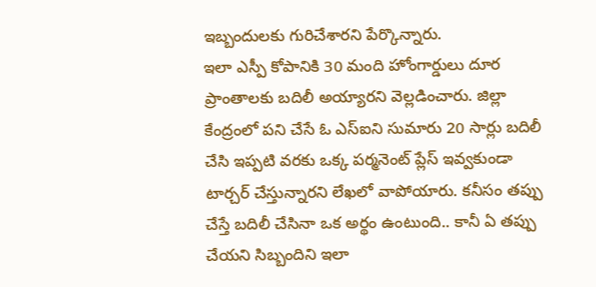ఇబ్బందులకు గురిచేశారని పేర్కొన్నారు.
ఇలా ఎస్పీ కోపానికి 30 మంది హోంగార్డులు దూర ప్రాంతాలకు బదిలీ అయ్యారని వెల్లడించారు. జిల్లా కేంద్రంలో పని చేసే ఓ ఎస్ఐని సుమారు 20 సార్లు బదిలీ చేసి ఇప్పటి వరకు ఒక్క పర్మనెంట్ ప్లేస్ ఇవ్వకుండా టార్చర్ చేస్తున్నారని లేఖలో వాపోయారు. కనీసం తప్పు చేస్తే బదిలీ చేసినా ఒక అర్థం ఉంటుంది.. కానీ ఏ తప్పు చేయని సిబ్బందిని ఇలా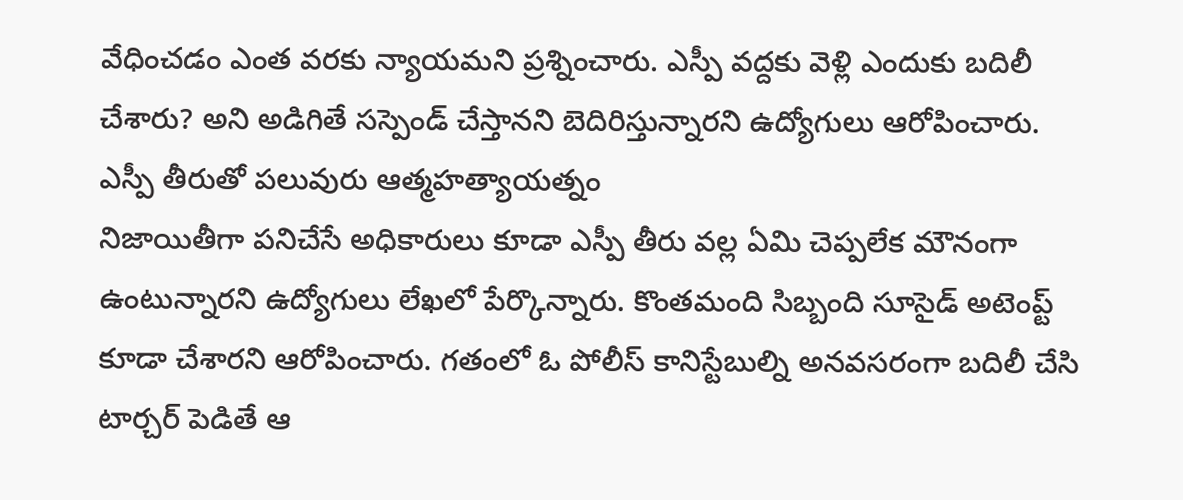వేధించడం ఎంత వరకు న్యాయమని ప్రశ్నించారు. ఎస్పీ వద్దకు వెళ్లి ఎందుకు బదిలీ చేశారు? అని అడిగితే సస్పెండ్ చేస్తానని బెదిరిస్తున్నారని ఉద్యోగులు ఆరోపించారు.
ఎస్పీ తీరుతో పలువురు ఆత్మహత్యాయత్నం
నిజాయితీగా పనిచేసే అధికారులు కూడా ఎస్పీ తీరు వల్ల ఏమి చెప్పలేక మౌనంగా ఉంటున్నారని ఉద్యోగులు లేఖలో పేర్కొన్నారు. కొంతమంది సిబ్బంది సూసైడ్ అటెంప్ట్ కూడా చేశారని ఆరోపించారు. గతంలో ఓ పోలీస్ కానిస్టేబుల్ని అనవసరంగా బదిలీ చేసి టార్చర్ పెడితే ఆ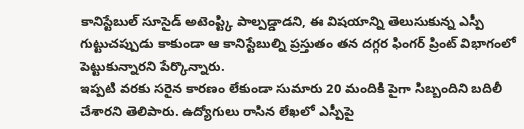కానిస్టేబుల్ సూసైడ్ అటెంప్ట్కి పాల్పడ్డాడని, ఈ విషయాన్ని తెలుసుకున్న ఎస్పీ గుట్టుచప్పుడు కాకుండా ఆ కానిస్టేబుల్ని ప్రస్తుతం తన దగ్గర ఫింగర్ ప్రింట్ విభాగంలో పెట్టుకున్నారని పేర్కొన్నారు.
ఇప్పటి వరకు సరైన కారణం లేకుండా సుమారు 20 మందికి పైగా సిబ్బందిని బదిలీ చేశారని తెలిపారు. ఉద్యోగులు రాసిన లేఖలో ఎస్పీపై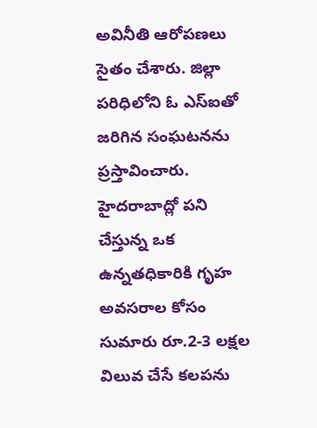అవినీతి ఆరోపణలు సైతం చేశారు. జిల్లా పరిధిలోని ఓ ఎస్ఐతో జరిగిన సంఘటనను ప్రస్తావించారు. హైదరాబాద్లో పని చేస్తున్న ఒక ఉన్నతధికారికి గృహ అవసరాల కోసం సుమారు రూ.2-3 లక్షల విలువ చేసే కలపను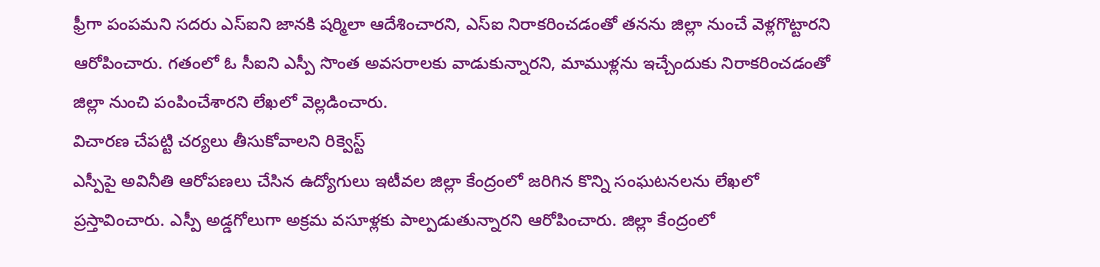ఫ్రీగా పంపమని సదరు ఎస్ఐని జానకి షర్మిలా ఆదేశించారని, ఎస్ఐ నిరాకరించడంతో తనను జిల్లా నుంచే వెళ్లగొట్టారని ఆరోపించారు. గతంలో ఓ సీఐని ఎస్పీ సొంత అవసరాలకు వాడుకున్నారని, మాముళ్లను ఇచ్చేందుకు నిరాకరించడంతో జిల్లా నుంచి పంపించేశారని లేఖలో వెల్లడించారు.
విచారణ చేపట్టి చర్యలు తీసుకోవాలని రిక్వెస్ట్
ఎస్పీపై అవినీతి ఆరోపణలు చేసిన ఉద్యోగులు ఇటీవల జిల్లా కేంద్రంలో జరిగిన కొన్ని సంఘటనలను లేఖలో ప్రస్తావించారు. ఎస్పీ అడ్డగోలుగా అక్రమ వసూళ్లకు పాల్పడుతున్నారని ఆరోపించారు. జిల్లా కేంద్రంలో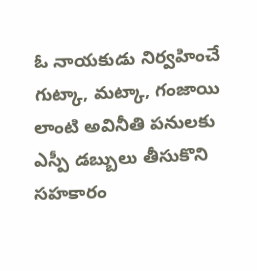ఓ నాయకుడు నిర్వహించే గుట్కా, మట్కా, గంజాయి లాంటి అవినీతి పనులకు ఎస్పీ డబ్బులు తీసుకొని సహకారం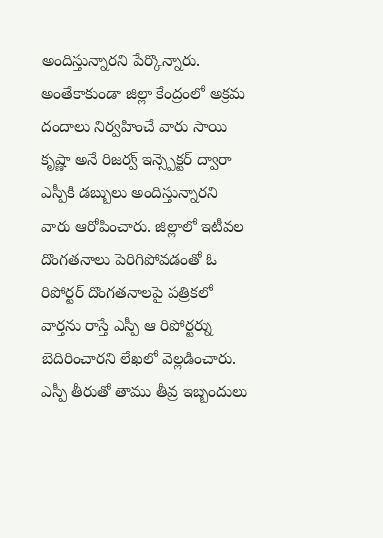అందిస్తున్నారని పేర్కొన్నారు.
అంతేకాకుండా జిల్లా కేంద్రంలో అక్రమ దందాలు నిర్వహించే వారు సాయి కృష్ణా అనే రిజర్వ్ ఇన్స్పెక్టర్ ద్వారా ఎస్పీకి డబ్బులు అందిస్తున్నారని వారు ఆరోపించారు. జిల్లాలో ఇటీవల దొంగతనాలు పెరిగిపోవడంతో ఓ రిపోర్టర్ దొంగతనాలపై పత్రికలో వార్తను రాస్తే ఎస్పీ ఆ రిపోర్టర్ను బెదిరించారని లేఖలో వెల్లడించారు. ఎస్పీ తీరుతో తాము తీవ్ర ఇబ్బందులు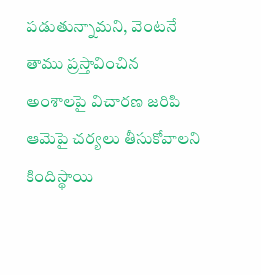పడుతున్నామని, వెంటనే తాము ప్రస్తావించిన అంశాలపై విచారణ జరిపి ఆమెపై చర్యలు తీసుకోవాలని కిందిస్థాయి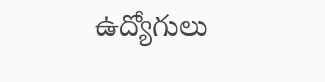ఉద్యోగులు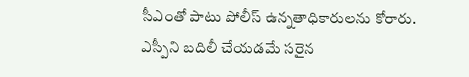సీఎంతో పాటు పోలీస్ ఉన్నతాధికారులను కోరారు. ఎస్పీని బదిలీ చేయడమే సరైన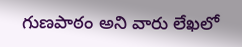గుణపాఠం అని వారు లేఖలో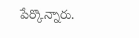పేర్కొన్నారు.